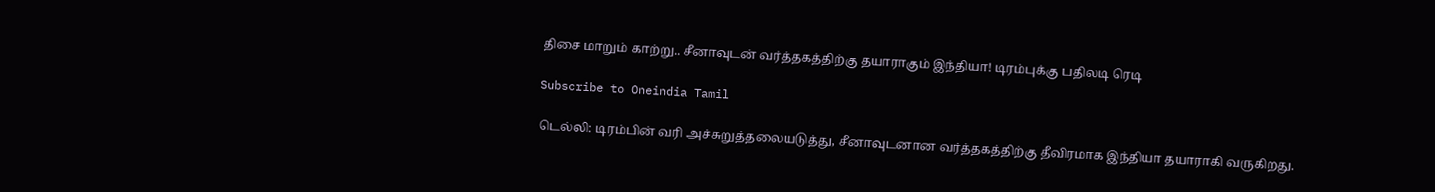திசை மாறும் காற்று.. சீனாவுடன் வர்த்தகத்திற்கு தயாராகும் இந்தியா! டிரம்புக்கு பதிலடி ரெடி

Subscribe to Oneindia Tamil

டெல்லி: டிரம்பின் வரி அச்சுறுத்தலையடுத்து, சீனாவுடனான வர்த்தகத்திற்கு தீவிரமாக இந்தியா தயாராகி வருகிறது.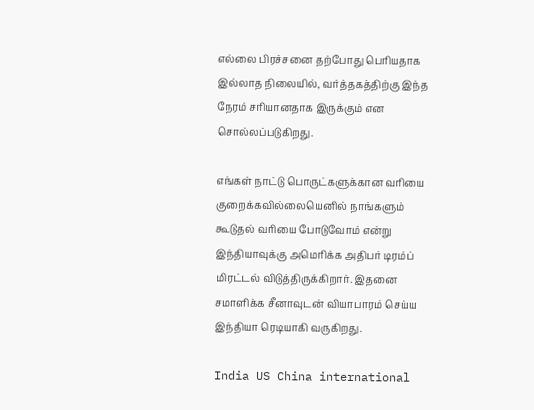எல்லை பிரச்சனை தற்போது பெரியதாக இல்லாத நிலையில், வர்த்தகத்திற்கு இந்த நேரம் சரியானதாக இருக்கும் என சொல்லப்படுகிறது.

எங்கள் நாட்டு பொருட்களுக்கான வரியை குறைக்கவில்லையெனில் நாங்களும் கூடுதல் வரியை போடுவோம் என்று இந்தியாவுக்கு அமெரிக்க அதிபர் டிரம்ப் மிரட்டல் விடுத்திருக்கிறார். இதனை சமாளிக்க சீனாவுடன் வியாபாரம் செய்ய இந்தியா ரெடியாகி வருகிறது.

India US China international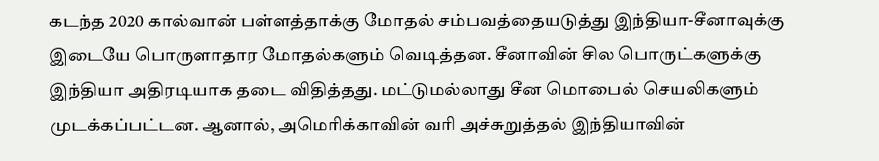கடந்த 2020 கால்வான் பள்ளத்தாக்கு மோதல் சம்பவத்தையடுத்து இந்தியா-சீனாவுக்கு இடையே பொருளாதார மோதல்களும் வெடித்தன. சீனாவின் சில பொருட்களுக்கு இந்தியா அதிரடியாக தடை விதித்தது. மட்டுமல்லாது சீன மொபைல் செயலிகளும் முடக்கப்பட்டன. ஆனால், அமெரிக்காவின் வரி அச்சுறுத்தல் இந்தியாவின்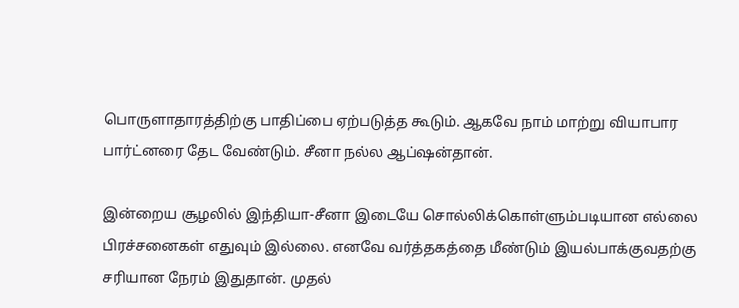பொருளாதாரத்திற்கு பாதிப்பை ஏற்படுத்த கூடும். ஆகவே நாம் மாற்று வியாபார பார்ட்னரை தேட வேண்டும். சீனா நல்ல ஆப்ஷன்தான்.

இன்றைய சூழலில் இந்தியா-சீனா இடையே சொல்லிக்கொள்ளும்படியான எல்லை பிரச்சனைகள் எதுவும் இல்லை. எனவே வர்த்தகத்தை மீண்டும் இயல்பாக்குவதற்கு சரியான நேரம் இதுதான். முதல்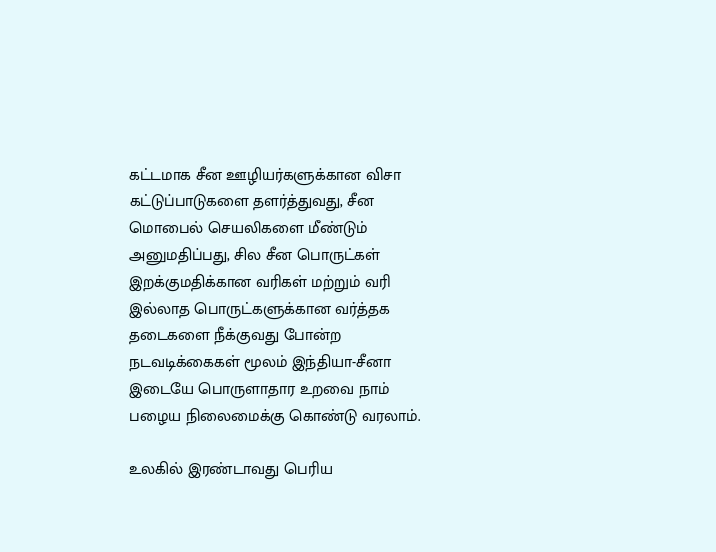கட்டமாக சீன ஊழியர்களுக்கான விசா கட்டுப்பாடுகளை தளர்த்துவது, சீன மொபைல் செயலிகளை மீண்டும் அனுமதிப்பது, சில சீன பொருட்கள் இறக்குமதிக்கான வரிகள் மற்றும் வரி இல்லாத பொருட்களுக்கான வர்த்தக தடைகளை நீக்குவது போன்ற நடவடிக்கைகள் மூலம் இந்தியா-சீனா இடையே பொருளாதார உறவை நாம் பழைய நிலைமைக்கு கொண்டு வரலாம்.

உலகில் இரண்டாவது பெரிய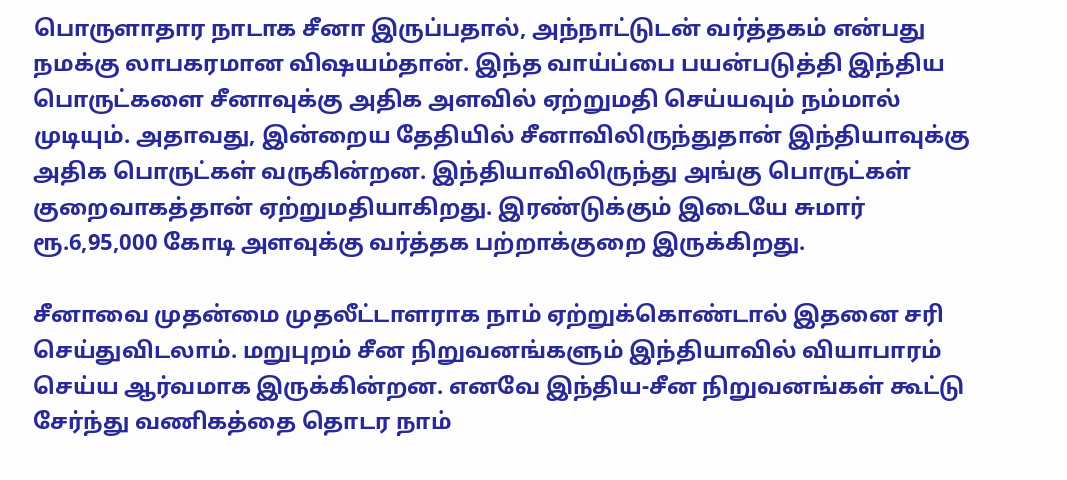பொருளாதார நாடாக சீனா இருப்பதால், அந்நாட்டுடன் வர்த்தகம் என்பது நமக்கு லாபகரமான விஷயம்தான். இந்த வாய்ப்பை பயன்படுத்தி இந்திய பொருட்களை சீனாவுக்கு அதிக அளவில் ஏற்றுமதி செய்யவும் நம்மால் முடியும். அதாவது, இன்றைய தேதியில் சீனாவிலிருந்துதான் இந்தியாவுக்கு அதிக பொருட்கள் வருகின்றன. இந்தியாவிலிருந்து அங்கு பொருட்கள் குறைவாகத்தான் ஏற்றுமதியாகிறது. இரண்டுக்கும் இடையே சுமார் ரூ.6,95,000 கோடி அளவுக்கு வர்த்தக பற்றாக்குறை இருக்கிறது.

சீனாவை முதன்மை முதலீட்டாளராக நாம் ஏற்றுக்கொண்டால் இதனை சரி செய்துவிடலாம். மறுபுறம் சீன நிறுவனங்களும் இந்தியாவில் வியாபாரம் செய்ய ஆர்வமாக இருக்கின்றன. எனவே இந்திய-சீன நிறுவனங்கள் கூட்டு சேர்ந்து வணிகத்தை தொடர நாம்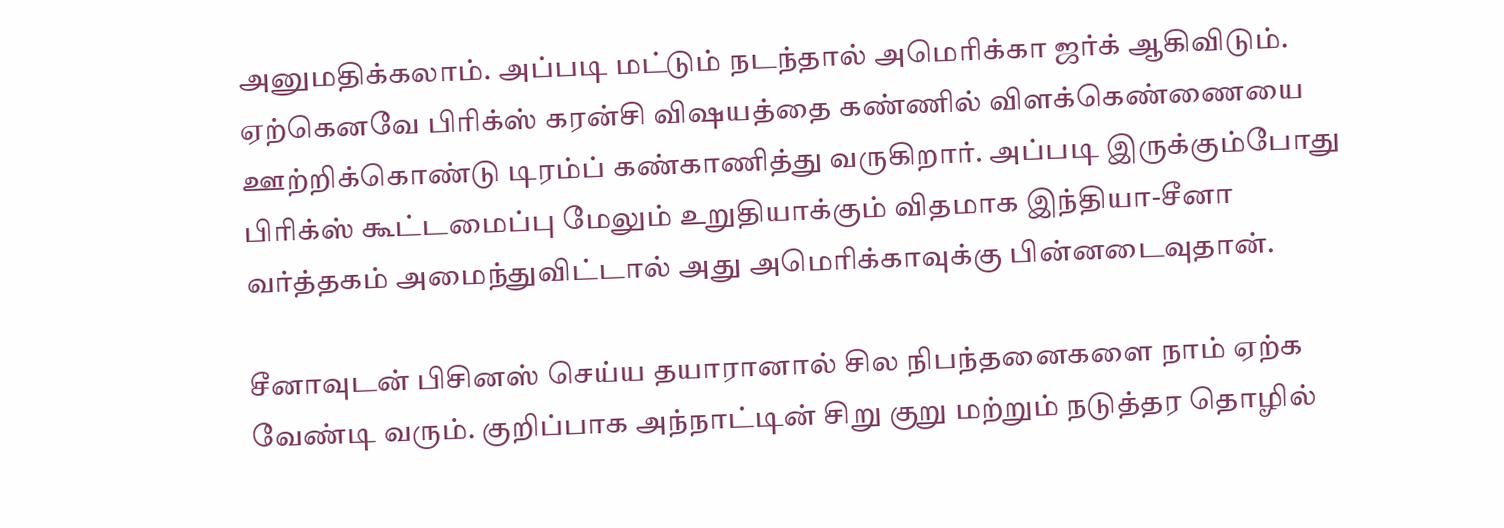அனுமதிக்கலாம். அப்படி மட்டும் நடந்தால் அமெரிக்கா ஜர்க் ஆகிவிடும். ஏற்கெனவே பிரிக்ஸ் கரன்சி விஷயத்தை கண்ணில் விளக்கெண்ணையை ஊற்றிக்கொண்டு டிரம்ப் கண்காணித்து வருகிறார். அப்படி இருக்கும்போது பிரிக்ஸ் கூட்டமைப்பு மேலும் உறுதியாக்கும் விதமாக இந்தியா-சீனா வர்த்தகம் அமைந்துவிட்டால் அது அமெரிக்காவுக்கு பின்னடைவுதான்.

சீனாவுடன் பிசினஸ் செய்ய தயாரானால் சில நிபந்தனைகளை நாம் ஏற்க வேண்டி வரும். குறிப்பாக அந்நாட்டின் சிறு குறு மற்றும் நடுத்தர தொழில்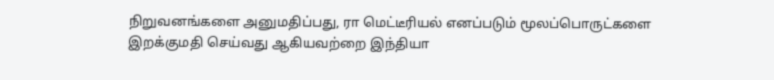நிறுவனங்களை அனுமதிப்பது, ரா மெட்டீரியல் எனப்படும் மூலப்பொருட்களை இறக்குமதி செய்வது ஆகியவற்றை இந்தியா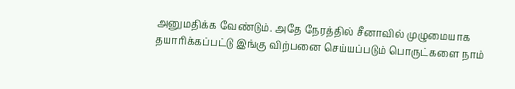அனுமதிக்க வேண்டும். அதே நேரத்தில் சீனாவில் முழுமையாக தயாரிக்கப்பட்டு இங்கு விற்பனை செய்யப்படும் பொருட்களை நாம்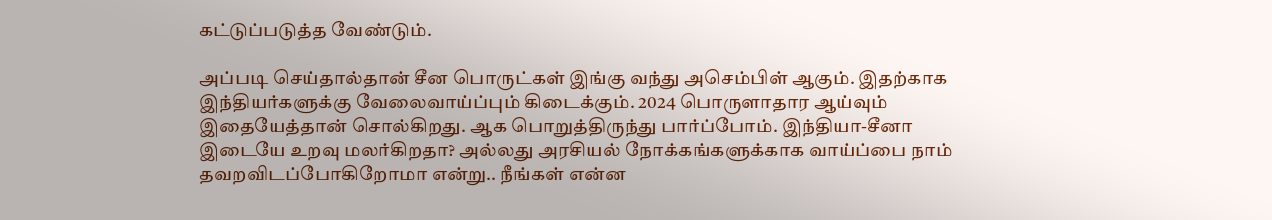கட்டுப்படுத்த வேண்டும்.

அப்படி செய்தால்தான் சீன பொருட்கள் இங்கு வந்து அசெம்பிள் ஆகும். இதற்காக இந்தியர்களுக்கு வேலைவாய்ப்பும் கிடைக்கும். 2024 பொருளாதார ஆய்வும் இதையேத்தான் சொல்கிறது. ஆக பொறுத்திருந்து பார்ப்போம். இந்தியா-சீனா இடையே உறவு மலர்கிறதா? அல்லது அரசியல் நோக்கங்களுக்காக வாய்ப்பை நாம் தவறவிடப்போகிறோமா என்று.. நீங்கள் என்ன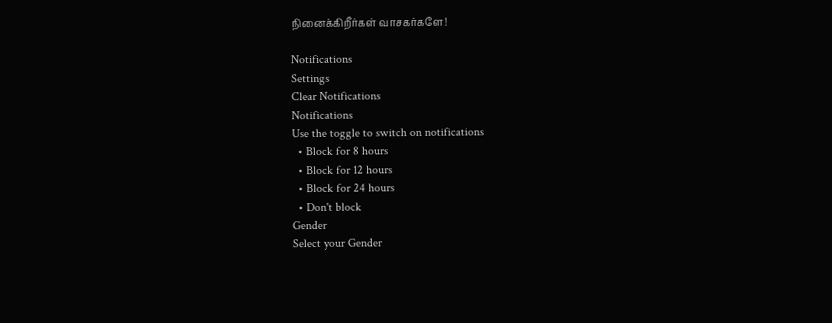நினைக்கிறீர்கள் வாசகர்களே!

Notifications
Settings
Clear Notifications
Notifications
Use the toggle to switch on notifications
  • Block for 8 hours
  • Block for 12 hours
  • Block for 24 hours
  • Don't block
Gender
Select your Gender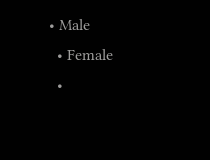• Male
  • Female
  •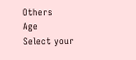Others
Age
Select your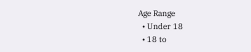Age Range
  • Under 18
  • 18 to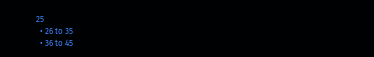25
  • 26 to 35
  • 36 to 45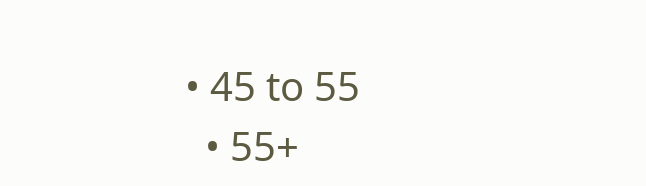• 45 to 55
  • 55+